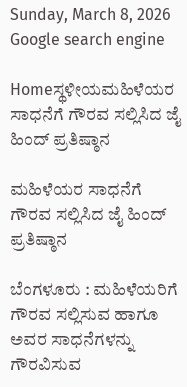Sunday, March 8, 2026
Google search engine

Homeಸ್ಥಳೀಯಮಹಿಳೆಯರ ಸಾಧನೆಗೆ ಗೌರವ ಸಲ್ಲಿಸಿದ ಜೈ ಹಿಂದ್ ಪ್ರತಿಷ್ಠಾನ

ಮಹಿಳೆಯರ ಸಾಧನೆಗೆ ಗೌರವ ಸಲ್ಲಿಸಿದ ಜೈ ಹಿಂದ್ ಪ್ರತಿಷ್ಠಾನ

ಬೆಂಗಳೂರು : ಮಹಿಳೆಯರಿಗೆ ಗೌರವ ಸಲ್ಲಿಸುವ ಹಾಗೂ ಅವರ ಸಾಧನೆಗಳನ್ನು ಗೌರವಿಸುವ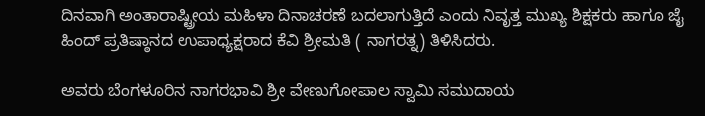ದಿನವಾಗಿ ಅಂತಾರಾಷ್ಟ್ರೀಯ ಮಹಿಳಾ ದಿನಾಚರಣೆ ಬದಲಾಗುತ್ತಿದೆ ಎಂದು ನಿವೃತ್ತ ಮುಖ್ಯ ಶಿಕ್ಷಕರು ಹಾಗೂ ಜೈ ಹಿಂದ್ ಪ್ರತಿಷ್ಠಾನದ ಉಪಾಧ್ಯಕ್ಷರಾದ ಕೆವಿ ಶ್ರೀಮತಿ ( ನಾಗರತ್ನ) ತಿಳಿಸಿದರು.

ಅವರು ಬೆಂಗಳೂರಿನ ನಾಗರಭಾವಿ ಶ್ರೀ ವೇಣುಗೋಪಾಲ ಸ್ವಾಮಿ ಸಮುದಾಯ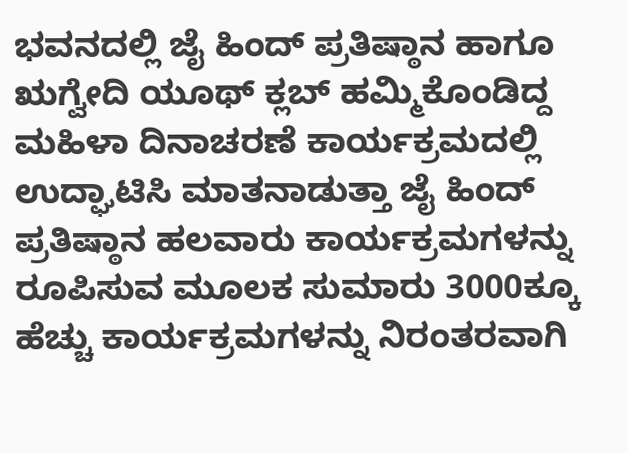ಭವನದಲ್ಲಿ ಜೈ ಹಿಂದ್ ಪ್ರತಿಷ್ಠಾನ ಹಾಗೂ ಋಗ್ವೇದಿ ಯೂಥ್ ಕ್ಲಬ್ ಹಮ್ಮಿಕೊಂಡಿದ್ದ ಮಹಿಳಾ ದಿನಾಚರಣೆ ಕಾರ್ಯಕ್ರಮದಲ್ಲಿ ಉದ್ಘಾಟಿಸಿ ಮಾತನಾಡುತ್ತಾ ಜೈ ಹಿಂದ್ ಪ್ರತಿಷ್ಠಾನ ಹಲವಾರು ಕಾರ್ಯಕ್ರಮಗಳನ್ನು ರೂಪಿಸುವ ಮೂಲಕ ಸುಮಾರು 3000ಕ್ಕೂ ಹೆಚ್ಚು ಕಾರ್ಯಕ್ರಮಗಳನ್ನು ನಿರಂತರವಾಗಿ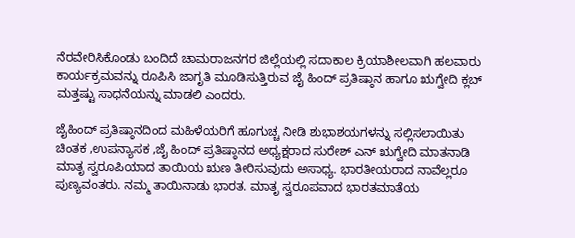ನೆರವೇರಿಸಿಕೊಂಡು ಬಂದಿದೆ ಚಾಮರಾಜನಗರ ಜಿಲ್ಲೆಯಲ್ಲಿ ಸದಾಕಾಲ ಕ್ರಿಯಾಶೀಲವಾಗಿ ಹಲವಾರು ಕಾರ್ಯಕ್ರಮವನ್ನು ರೂಪಿಸಿ ಜಾಗೃತಿ ಮೂಡಿಸುತ್ತಿರುವ ಜೈ ಹಿಂದ್ ಪ್ರತಿಷ್ಠಾನ ಹಾಗೂ ಋಗ್ವೇದಿ ಕ್ಲಬ್ ಮತ್ತಷ್ಟು ಸಾಧನೆಯನ್ನು ಮಾಡಲಿ ಎಂದರು.

ಜೈಹಿಂದ್ ಪ್ರತಿಷ್ಠಾನದಿಂದ ಮಹಿಳೆಯರಿಗೆ ಹೂಗುಚ್ಚ ನೀಡಿ ಶುಭಾಶಯಗಳನ್ನು ಸಲ್ಲಿಸಲಾಯಿತು
ಚಿಂತಕ ,ಉಪನ್ಯಾಸಕ ,ಜೈ ಹಿಂದ್ ಪ್ರತಿಷ್ಠಾನದ ಅಧ್ಯಕ್ಷರಾದ ಸುರೇಶ್ ಎನ್ ಋಗ್ವೇದಿ ಮಾತನಾಡಿ
ಮಾತೃ ಸ್ವರೂಪಿಯಾದ ತಾಯಿಯ ಋಣ ತೀರಿಸುವುದು ಅಸಾಧ್ಯ. ಭಾರತೀಯರಾದ ನಾವೆಲ್ಲರೂ ಪುಣ್ಯವಂತರು. ನಮ್ಮ ತಾಯಿನಾಡು ಭಾರತ. ಮಾತೃ ಸ್ವರೂಪವಾದ ಭಾರತಮಾತೆಯ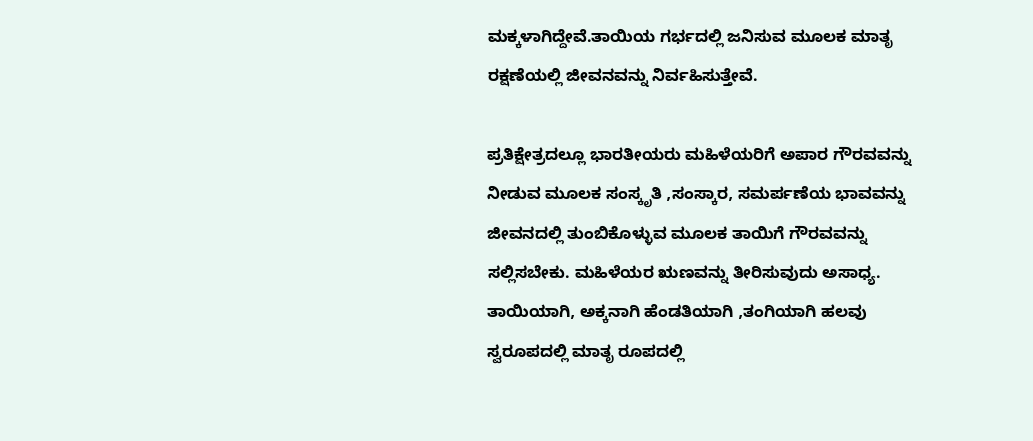ಮಕ್ಕಳಾಗಿದ್ದೇವೆ.ತಾಯಿಯ ಗರ್ಭದಲ್ಲಿ ಜನಿಸುವ ಮೂಲಕ ಮಾತೃ ರಕ್ಷಣೆಯಲ್ಲಿ ಜೀವನವನ್ನು ನಿರ್ವಹಿಸುತ್ತೇವೆ.

ಪ್ರತಿಕ್ಷೇತ್ರದಲ್ಲೂ ಭಾರತೀಯರು ಮಹಿಳೆಯರಿಗೆ ಅಪಾರ ಗೌರವವನ್ನು ನೀಡುವ ಮೂಲಕ ಸಂಸ್ಕೃತಿ ,ಸಂಸ್ಕಾರ, ಸಮರ್ಪಣೆಯ ಭಾವವನ್ನು ಜೀವನದಲ್ಲಿ ತುಂಬಿಕೊಳ್ಳುವ ಮೂಲಕ ತಾಯಿಗೆ ಗೌರವವನ್ನು ಸಲ್ಲಿಸಬೇಕು. ಮಹಿಳೆಯರ ಋಣವನ್ನು ತೀರಿಸುವುದು ಅಸಾಧ್ಯ. ತಾಯಿಯಾಗಿ, ಅಕ್ಕನಾಗಿ ಹೆಂಡತಿಯಾಗಿ ,ತಂಗಿಯಾಗಿ ಹಲವು ಸ್ವರೂಪದಲ್ಲಿ ಮಾತೃ ರೂಪದಲ್ಲಿ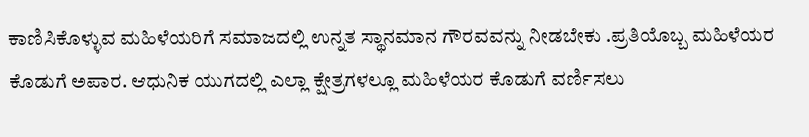ಕಾಣಿಸಿಕೊಳ್ಳುವ ಮಹಿಳೆಯರಿಗೆ ಸಮಾಜದಲ್ಲಿ ಉನ್ನತ ಸ್ಥಾನಮಾನ ಗೌರವವನ್ನು ನೀಡಬೇಕು .ಪ್ರತಿಯೊಬ್ಬ ಮಹಿಳೆಯರ ಕೊಡುಗೆ ಅಪಾರ. ಆಧುನಿಕ ಯುಗದಲ್ಲಿ ಎಲ್ಲಾ ಕ್ಷೇತ್ರಗಳಲ್ಲೂ ಮಹಿಳೆಯರ ಕೊಡುಗೆ ವರ್ಣಿಸಲು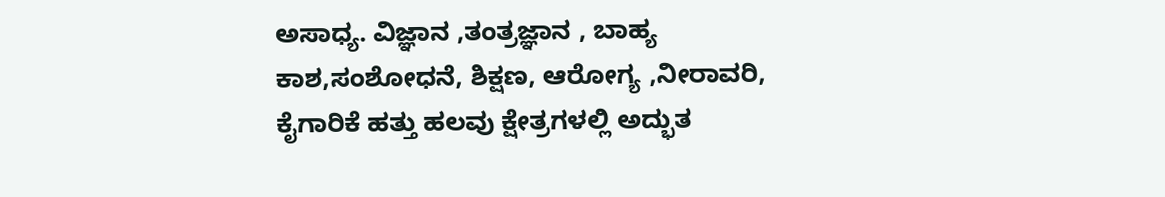ಅಸಾಧ್ಯ. ವಿಜ್ಞಾನ ,ತಂತ್ರಜ್ಞಾನ , ಬಾಹ್ಯ ಕಾಶ,ಸಂಶೋಧನೆ, ಶಿಕ್ಷಣ, ಆರೋಗ್ಯ ,ನೀರಾವರಿ, ಕೈಗಾರಿಕೆ ಹತ್ತು ಹಲವು ಕ್ಷೇತ್ರಗಳಲ್ಲಿ ಅದ್ಭುತ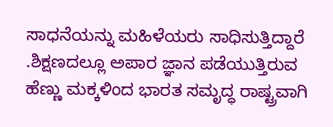ಸಾಧನೆಯನ್ನು ಮಹಿಳೆಯರು ಸಾಧಿಸುತ್ತಿದ್ದಾರೆ .ಶಿಕ್ಷಣದಲ್ಲೂ ಅಪಾರ ಜ್ಞಾನ ಪಡೆಯುತ್ತಿರುವ ಹೆಣ್ಣು ಮಕ್ಕಳಿಂದ ಭಾರತ ಸಮೃದ್ಧ ರಾಷ್ಟ್ರವಾಗಿ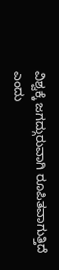ವಿಶ್ವಕ್ಕೆ ಜಗದ್ಗುರುವಾಗಿ ರೂಪಿತವಾಗುತ್ತಿದೆ ಎಂದು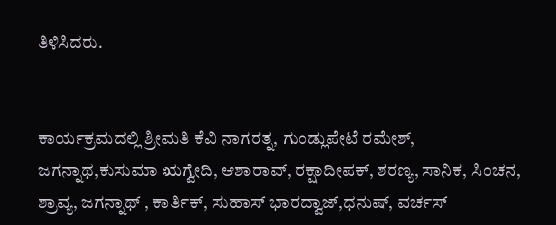ತಿಳಿಸಿದರು.


ಕಾರ್ಯಕ್ರಮದಲ್ಲಿ ಶ್ರೀಮತಿ ಕೆವಿ ನಾಗರತ್ನ, ಗುಂಡ್ಲುಪೇಟೆ ರಮೇಶ್, ಜಗನ್ನಾಥ,ಕುಸುಮಾ ಋಗ್ವೇದಿ, ಆಶಾರಾವ್, ರಕ್ಷಾದೀಪಕ್, ಶರಣ್ಯ, ಸಾನಿಕ, ಸಿಂಚನ, ಶ್ರಾವ್ಯ, ಜಗನ್ನಾಥ್ , ಕಾರ್ತಿಕ್, ಸುಹಾಸ್ ಭಾರದ್ವಾಜ್,ಧನುಷ್, ವರ್ಚಸ್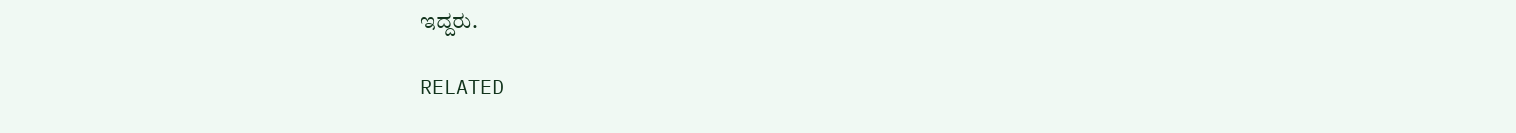ಇದ್ದರು.

RELATED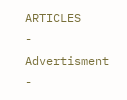ARTICLES
- Advertisment -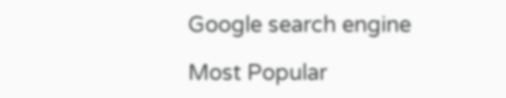Google search engine

Most Popular